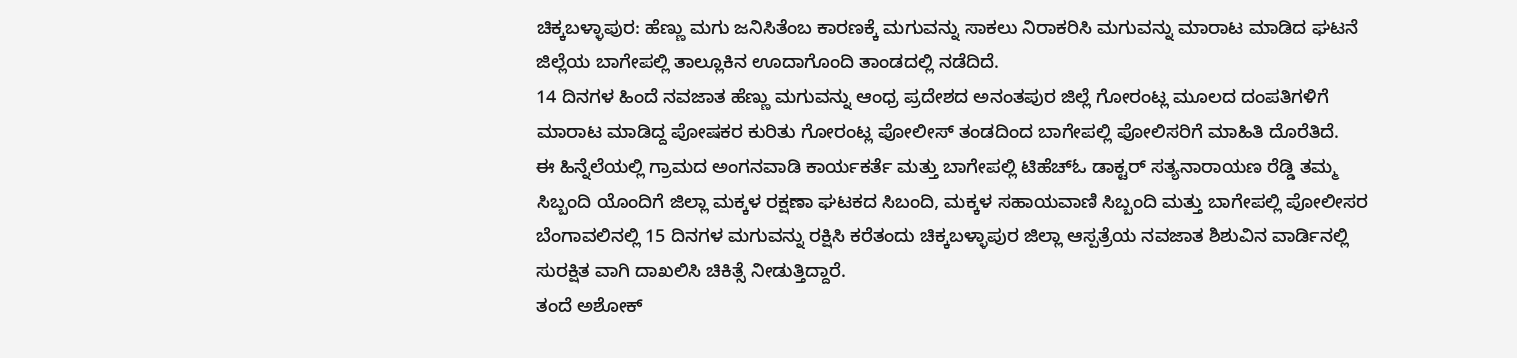ಚಿಕ್ಕಬಳ್ಳಾಪುರ: ಹೆಣ್ಣು ಮಗು ಜನಿಸಿತೆಂಬ ಕಾರಣಕ್ಕೆ ಮಗುವನ್ನು ಸಾಕಲು ನಿರಾಕರಿಸಿ ಮಗುವನ್ನು ಮಾರಾಟ ಮಾಡಿದ ಘಟನೆ ಜಿಲ್ಲೆಯ ಬಾಗೇಪಲ್ಲಿ ತಾಲ್ಲೂಕಿನ ಊದಾಗೊಂದಿ ತಾಂಡದಲ್ಲಿ ನಡೆದಿದೆ.
14 ದಿನಗಳ ಹಿಂದೆ ನವಜಾತ ಹೆಣ್ಣು ಮಗುವನ್ನು ಆಂಧ್ರ ಪ್ರದೇಶದ ಅನಂತಪುರ ಜಿಲ್ಲೆ ಗೋರಂಟ್ಲ ಮೂಲದ ದಂಪತಿಗಳಿಗೆ ಮಾರಾಟ ಮಾಡಿದ್ದ ಪೋಷಕರ ಕುರಿತು ಗೋರಂಟ್ಲ ಪೋಲೀಸ್ ತಂಡದಿಂದ ಬಾಗೇಪಲ್ಲಿ ಪೋಲಿಸರಿಗೆ ಮಾಹಿತಿ ದೊರೆತಿದೆ.
ಈ ಹಿನ್ನೆಲೆಯಲ್ಲಿ ಗ್ರಾಮದ ಅಂಗನವಾಡಿ ಕಾರ್ಯಕರ್ತೆ ಮತ್ತು ಬಾಗೇಪಲ್ಲಿ ಟಿಹೆಚ್ಓ ಡಾಕ್ಟರ್ ಸತ್ಯನಾರಾಯಣ ರೆಡ್ಡಿ ತಮ್ಮ ಸಿಬ್ಬಂದಿ ಯೊಂದಿಗೆ ಜಿಲ್ಲಾ ಮಕ್ಕಳ ರಕ್ಷಣಾ ಘಟಕದ ಸಿಬಂದಿ, ಮಕ್ಕಳ ಸಹಾಯವಾಣಿ ಸಿಬ್ಬಂದಿ ಮತ್ತು ಬಾಗೇಪಲ್ಲಿ ಪೋಲೀಸರ ಬೆಂಗಾವಲಿನಲ್ಲಿ 15 ದಿನಗಳ ಮಗುವನ್ನು ರಕ್ಷಿಸಿ ಕರೆತಂದು ಚಿಕ್ಕಬಳ್ಳಾಪುರ ಜಿಲ್ಲಾ ಆಸ್ಪತ್ರೆಯ ನವಜಾತ ಶಿಶುವಿನ ವಾರ್ಡಿನಲ್ಲಿ ಸುರಕ್ಷಿತ ವಾಗಿ ದಾಖಲಿಸಿ ಚಿಕಿತ್ಸೆ ನೀಡುತ್ತಿದ್ದಾರೆ.
ತಂದೆ ಅಶೋಕ್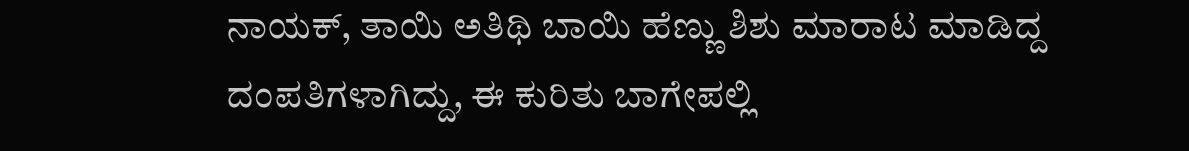ನಾಯಕ್, ತಾಯಿ ಅತಿಥಿ ಬಾಯಿ ಹೆಣ್ಣು ಶಿಶು ಮಾರಾಟ ಮಾಡಿದ್ದ ದಂಪತಿಗಳಾಗಿದ್ದು, ಈ ಕುರಿತು ಬಾಗೇಪಲ್ಲಿ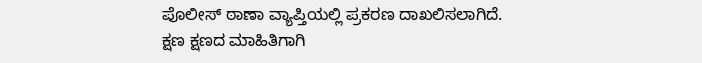ಪೊಲೀಸ್ ಠಾಣಾ ವ್ಯಾಪ್ತಿಯಲ್ಲಿ ಪ್ರಕರಣ ದಾಖಲಿಸಲಾಗಿದೆ.
ಕ್ಷಣ ಕ್ಷಣದ ಮಾಹಿತಿಗಾಗಿ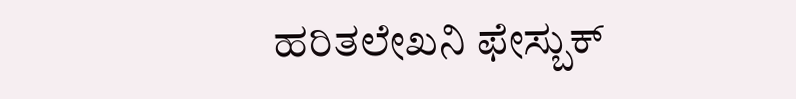ಹರಿತಲೇಖನಿ ಫೇಸ್ಬುಕ್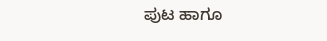ಪುಟ ಹಾಗೂ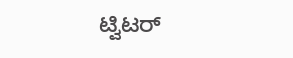ಟ್ವಿಟರ್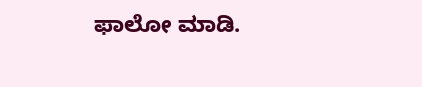ಫಾಲೋ ಮಾಡಿ.